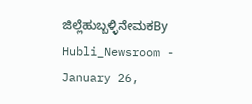ಜಿಲ್ಲೆಹುಬ್ಬಳ್ಳಿನೇಮಕBy Hubli_Newsroom - January 26,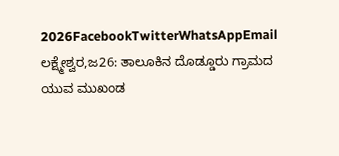2026FacebookTwitterWhatsAppEmail ಲಕ್ಷ್ಮೇಶ್ವರ,ಜ26: ತಾಲೂಕಿನ ದೊಡ್ಡೂರು ಗ್ರಾಮದ ಯುವ ಮುಖಂಡ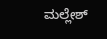ಮಲ್ಲೇಶ್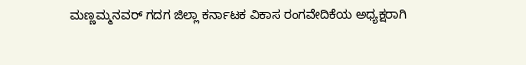ಮಣ್ಣಮ್ಮನವರ್ ಗದಗ ಜಿಲ್ಲಾ ಕರ್ನಾಟಕ ವಿಕಾಸ ರಂಗವೇದಿಕೆಯ ಅಧ್ಯಕ್ಷರಾಗಿ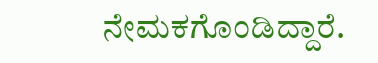ನೇಮಕಗೊಂಡಿದ್ದಾರೆ.